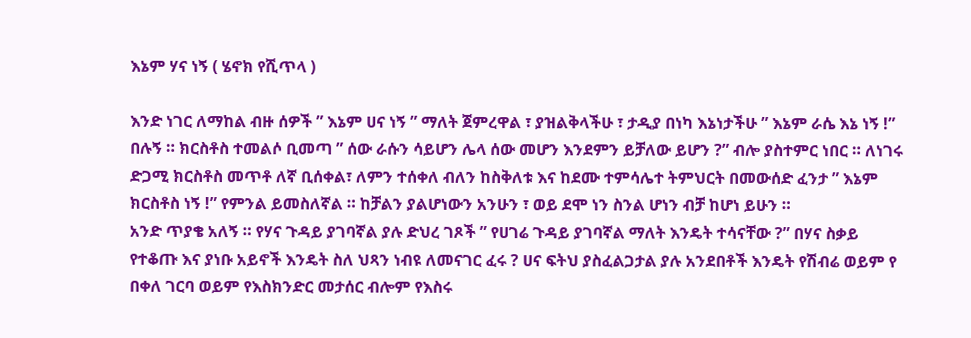እኔም ሃና ነኝ ( ሄኖክ የሺጥላ )

እንድ ነገር ለማከል ብዙ ሰዎች ” እኔም ሀና ነኝ ” ማለት ጀምረዋል ፣ ያዝልቅላችሁ ፣ ታዲያ በነካ እኔነታችሁ ” እኔም ራሴ እኔ ነኝ !” በሉኝ ። ክርስቶስ ተመልሶ ቢመጣ ” ሰው ራሱን ሳይሆን ሌላ ሰው መሆን እንደምን ይቻለው ይሆን ?” ብሎ ያስተምር ነበር ። ለነገሩ ድጋሚ ክርስቶስ መጥቶ ለኛ ቢሰቀል፣ ለምን ተሰቀለ ብለን ከስቅለቱ እና ከደሙ ተምሳሌተ ትምህርት በመውሰድ ፈንታ ” እኔም ክርስቶስ ነኝ !” የምንል ይመስለኛል ። ከቻልን ያልሆነውን አንሁን ፣ ወይ ደሞ ነን ስንል ሆነን ብቻ ከሆነ ይሁን ።
አንድ ጥያቄ አለኝ ። የሃና ጉዳይ ያገባኛል ያሉ ድህረ ገጾች ” የሀገሬ ጉዳይ ያገባኛል ማለት እንዴት ተሳናቸው ?” በሃና ስቃይ የተቆጡ እና ያነቡ አይኖች እንዴት ስለ ህጻን ነብዩ ለመናገር ፈሩ ? ሀና ፍትህ ያስፈልጋታል ያሉ አንደበቶች እንዴት የሽብሬ ወይም የ በቀለ ገርባ ወይም የእስክንድር መታሰር ብሎም የእስሩ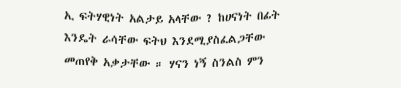ኢ ፍትሃዊነት አልታይ አላቸው ? ከሀናነት በፊት እንዴት ራሳቸው ፍትህ እንደሚያስፈልጋቸው መጠየቅ አቃታቸው ። ሃናን ነኝ ስንልስ ምን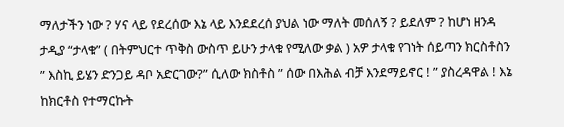ማለታችን ነው ? ሃና ላይ የደረሰው እኔ ላይ እንደደረሰ ያህል ነው ማለት መሰለኝ ? ይደለም ? ከሆነ ዘንዳ ታዲያ “ታላቁ” ( በትምህርተ ጥቅስ ውስጥ ይሁን ታላቁ የሚለው ቃል ) አዎ ታላቁ የገነት ሰይጣን ክርስቶስን ” እስኪ ይሄን ድንጋይ ዳቦ አድርገው?” ሲለው ክስቶስ ” ሰው በእሕል ብቻ እንደማይኖር ! ” ያስረዳዋል ! እኔ ከክርቶስ የተማርኩት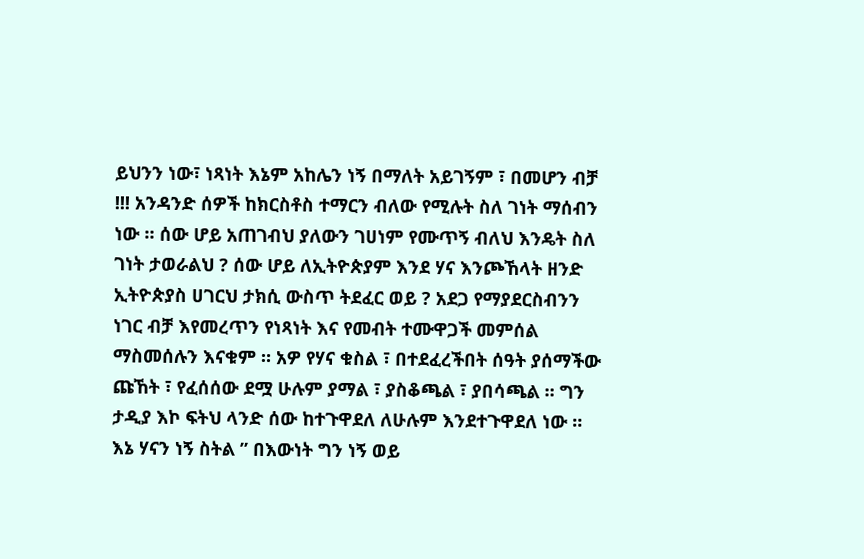ይህንን ነው፣ ነጻነት እኔም አከሌን ነኝ በማለት አይገኝም ፣ በመሆን ብቻ !!! አንዳንድ ሰዎች ከክርስቶስ ተማርን ብለው የሚሉት ስለ ገነት ማሰብን ነው ። ሰው ሆይ አጠገብህ ያለውን ገሀነም የሙጥኝ ብለህ እንዴት ስለ ገነት ታወራልህ ? ሰው ሆይ ለኢትዮጵያም እንደ ሃና እንጮኸላት ዘንድ ኢትዮጵያስ ሀገርህ ታክሲ ውስጥ ትደፈር ወይ ? አደጋ የማያደርስብንን ነገር ብቻ እየመረጥን የነጻነት እና የመብት ተሙዋጋች መምሰል ማስመሰሉን እናቁም ። አዎ የሃና ቁስል ፣ በተደፈረችበት ሰዓት ያሰማችው ጩኸት ፣ የፈሰሰው ደሟ ሁሉም ያማል ፣ ያስቆጫል ፣ ያበሳጫል ። ግን ታዲያ እኮ ፍትህ ላንድ ሰው ከተጉዋደለ ለሁሉም እንደተጉዋደለ ነው ። እኔ ሃናን ነኝ ስትል ” በእውነት ግን ነኝ ወይ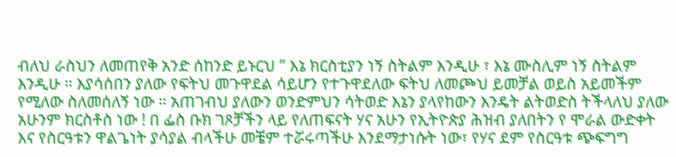ብለህ ራስህን ለመጠየቅ አንድ ሰከንድ ይኑርህ ” እኔ ክርስቲያን ነኝ ስትልም እንዲሁ ፣ እኔ ሙስሊም ነኝ ስትልም እንዲሁ ። እያሳሰበን ያለው የፍትህ መጉዋደል ሳይሆን የተጉዋደለው ፍትህ ለመጮህ ይመቻል ወይስ አይመችም የሚለው ስለመሰለኝ ነው ። አጠገብህ ያለውን ወንድምህን ሳትወድ እኔን ያላየከውን እንዴት ልትወድስ ትችላለህ ያለው አሁንም ክርስቶስ ነው ! በ ፌስ ቡክ ገጾቻችን ላይ የለጠፍናት ሃና አሁን የኢትዮጵያ ሕዝብ ያለበትን የ ሞራል ውድቀት እና የስርዓቱን ዋልጌነት ያሳያል ብላችሁ መቼም ተሯሩጣችሁ እንደማታነሱት ነው፣ የሃና ደም የስርዓቱ ጭፍግግ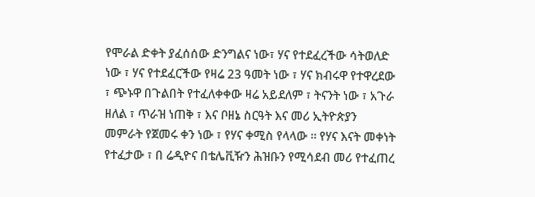የሞራል ድቀት ያፈሰሰው ድንግልና ነው፣ ሃና የተደፈረችው ሳትወለድ ነው ፣ ሃና የተደፈርችው የዛሬ 23 ዓመት ነው ፣ ሃና ክብሩዋ የተዋረደው ፣ ጭኑዋ በጉልበት የተፈለቀቀው ዛሬ አይደለም ፣ ትናንት ነው ፣ አጉራ ዘለል ፣ ጥራዝ ነጠቅ ፣ እና ቦዘኔ ስርዓት እና መሪ ኢትዮጵያን መምራት የጀመሩ ቀን ነው ፣ የሃና ቀሚስ የላላው ። የሃና እናት መቀነት የተፈታው ፣ በ ሬዲዮና በቴሌቪዥን ሕዝቡን የሚሳደብ መሪ የተፈጠረ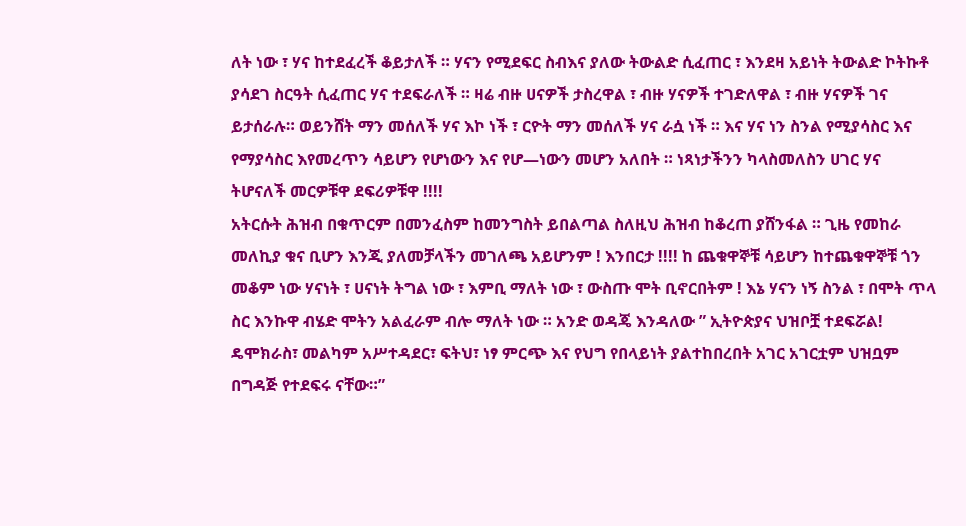ለት ነው ፣ ሃና ከተደፈረች ቆይታለች ። ሃናን የሚደፍር ስብእና ያለው ትውልድ ሲፈጠር ፣ እንደዛ አይነት ትውልድ ኮትኩቶ ያሳደገ ስርዓት ሲፈጠር ሃና ተደፍራለች ። ዛሬ ብዙ ሀናዎች ታስረዋል ፣ ብዙ ሃናዎች ተገድለዋል ፣ ብዙ ሃናዎች ገና ይታሰራሉ። ወይንሸት ማን መሰለች ሃና እኮ ነች ፣ ርዮት ማን መሰለች ሃና ራሷ ነች ። እና ሃና ነን ስንል የሚያሳስር እና የማያሳስር እየመረጥን ሳይሆን የሆነውን እና የሆ—ነውን መሆን አለበት ። ነጻነታችንን ካላስመለስን ሀገር ሃና ትሆናለች መርዎቹዋ ደፍሪዎቹዋ !!!!
አትርሱት ሕዝብ በቁጥርም በመንፈስም ከመንግስት ይበልጣል ስለዚህ ሕዝብ ከቆረጠ ያሸንፋል ። ጊዜ የመከራ መለኪያ ቁና ቢሆን እንጂ ያለመቻላችን መገለጫ አይሆንም ! እንበርታ !!!! ከ ጨቁዋኞቹ ሳይሆን ከተጨቁዋኞቹ ጎን መቆም ነው ሃናነት ፣ ሀናነት ትግል ነው ፣ እምቢ ማለት ነው ፣ ውስጡ ሞት ቢኖርበትም ! እኔ ሃናን ነኝ ስንል ፣ በሞት ጥላ ስር እንኩዋ ብሄድ ሞትን አልፈራም ብሎ ማለት ነው ። አንድ ወዳጄ እንዳለው ” ኢትዮጵያና ህዝቦቿ ተደፍሯል! ዴሞክራስ፣ መልካም አሥተዳደር፣ ፍትህ፣ ነፃ ምርጭ እና የህግ የበላይነት ያልተከበረበት አገር አገርቷም ህዝቧም በግዳጅ የተደፍሩ ናቸው።”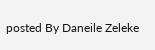posted By Daneile Zeleke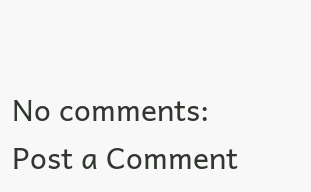No comments:
Post a Comment